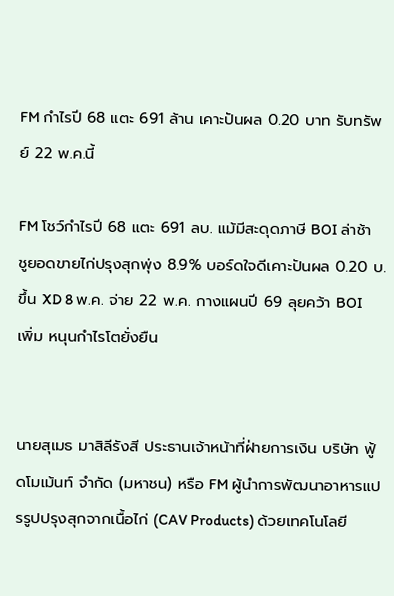FM กำไรปี 68 แตะ 691 ล้าน เคาะปันผล 0.20 บาท รับทรัพย์ 22 พ.ค.นี้

FM โชว์กำไรปี 68 แตะ 691 ลบ. แม้มีสะดุดภาษี BOI ล่าช้า ชูยอดขายไก่ปรุงสุกพุ่ง 8.9% บอร์ดใจดีเคาะปันผล 0.20 บ. ขึ้น XD 8 พ.ค. จ่าย 22 พ.ค. กางแผนปี 69 ลุยคว้า BOI เพิ่ม หนุนกำไรโตยั่งยืน


นายสุเมธ มาสิลีรังสี ประธานเจ้าหน้าที่ฝ่ายการเงิน บริษัท ฟู้ดโมเม้นท์ จำกัด (มหาชน) หรือ FM ผู้นำการพัฒนาอาหารแปรรูปปรุงสุกจากเนื้อไก่ (CAV Products) ด้วยเทคโนโลยี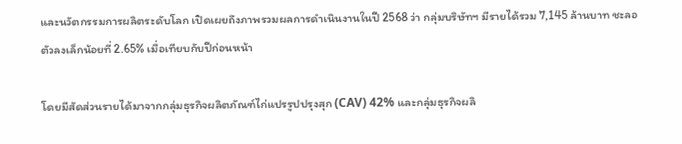และนวัตกรรมการผลิตระดับโลก เปิดเผยถึงภาพรวมผลการดำเนินงานในปี 2568 ว่า กลุ่มบริษัทฯ มีรายได้รวม 7,145 ล้านบาท ชะลอตัวลงเล็กน้อยที่ 2.65% เมื่อเทียบกับปีก่อนหน้า

โดยมีสัดส่วนรายได้มาจากกลุ่มธุรกิจผลิตภัณฑ์ไก่แปรรูปปรุงสุก (CAV) 42% และกลุ่มธุรกิจผลิ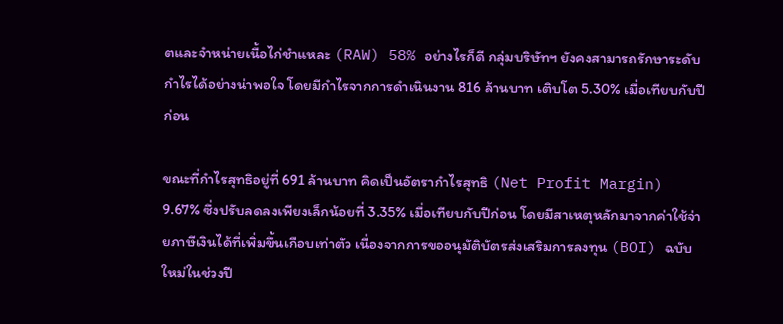ตและจำหน่ายเนื้อไก่ชำแหละ (RAW) 58% อย่างไรก็ดี กลุ่มบริษัทฯ ยังคงสามารถรักษาระดับกำไรได้อย่างน่าพอใจ โดยมีกำไรจากการดำเนินงาน 816 ล้านบาท เติบโต 5.30% เมื่อเทียบกับปีก่อน

ขณะที่กำไรสุทธิอยู่ที่ 691 ล้านบาท คิดเป็นอัตรากำไรสุทธิ (Net Profit Margin) 9.67% ซึ่งปรับลดลงเพียงเล็กน้อยที่ 3.35% เมื่อเทียบกับปีก่อน โดยมีสาเหตุหลักมาจากค่าใช้จ่ายภาษีเงินได้ที่เพิ่มขึ้นเกือบเท่าตัว เนื่องจากการขออนุมัติบัตรส่งเสริมการลงทุน (BOI) ฉบับใหม่ในช่วงปี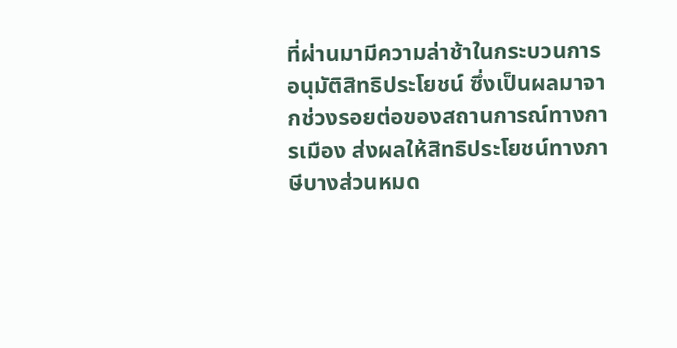ที่ผ่านมามีความล่าช้าในกระบวนการอนุมัติสิทธิประโยชน์ ซึ่งเป็นผลมาจากช่วงรอยต่อของสถานการณ์ทางการเมือง ส่งผลให้สิทธิประโยชน์ทางภาษีบางส่วนหมด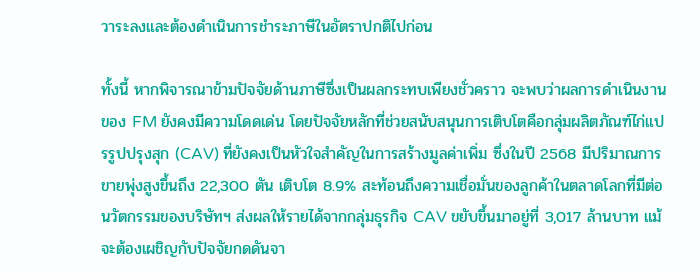วาระลงและต้องดำเนินการชำระภาษีในอัตราปกติไปก่อน

ทั้งนี้ หากพิจารณาข้ามปัจจัยด้านภาษีซึ่งเป็นผลกระทบเพียงชั่วคราว จะพบว่าผลการดำเนินงานของ FM ยังคงมีความโดดเด่น โดยปัจจัยหลักที่ช่วยสนับสนุนการเติบโตคือกลุ่มผลิตภัณฑ์ไก่แปรรูปปรุงสุก (CAV) ที่ยังคงเป็นหัวใจสำคัญในการสร้างมูลค่าเพิ่ม ซึ่งในปี 2568 มีปริมาณการขายพุ่งสูงขึ้นถึง 22,300 ตัน เติบโต 8.9% สะท้อนถึงความเชื่อมั่นของลูกค้าในตลาดโลกที่มีต่อนวัตกรรมของบริษัทฯ ส่งผลให้รายได้จากกลุ่มธุรกิจ CAV ขยับขึ้นมาอยู่ที่ 3,017 ล้านบาท แม้จะต้องเผชิญกับปัจจัยกดดันจา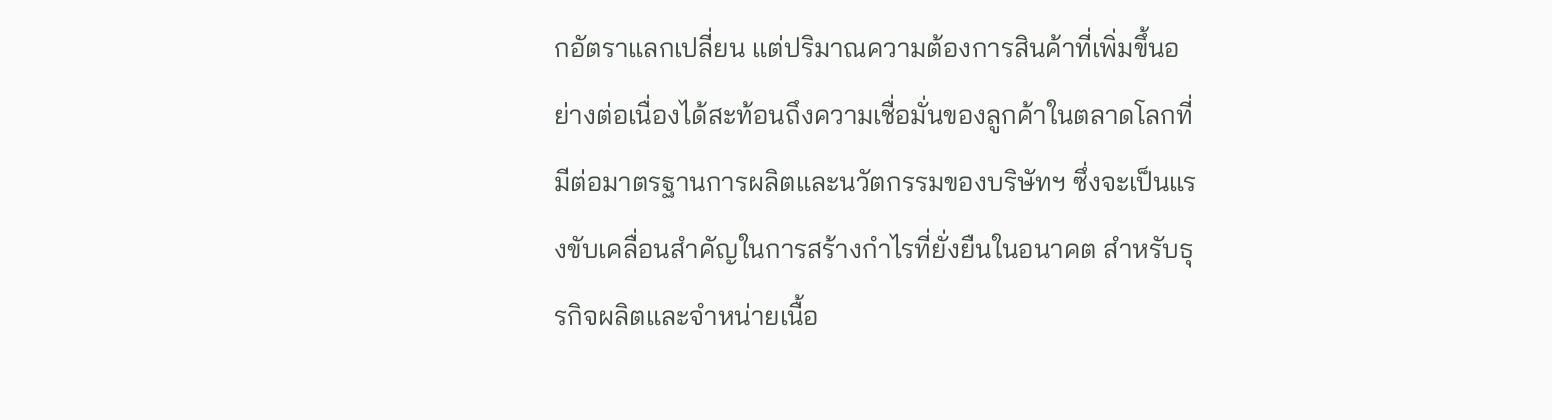กอัตราแลกเปลี่ยน แต่ปริมาณความต้องการสินค้าที่เพิ่มขึ้นอย่างต่อเนื่องได้สะท้อนถึงความเชื่อมั่นของลูกค้าในตลาดโลกที่มีต่อมาตรฐานการผลิตและนวัตกรรมของบริษัทฯ ซึ่งจะเป็นแรงขับเคลื่อนสำคัญในการสร้างกำไรที่ยั่งยืนในอนาคต สำหรับธุรกิจผลิตและจำหน่ายเนื้อ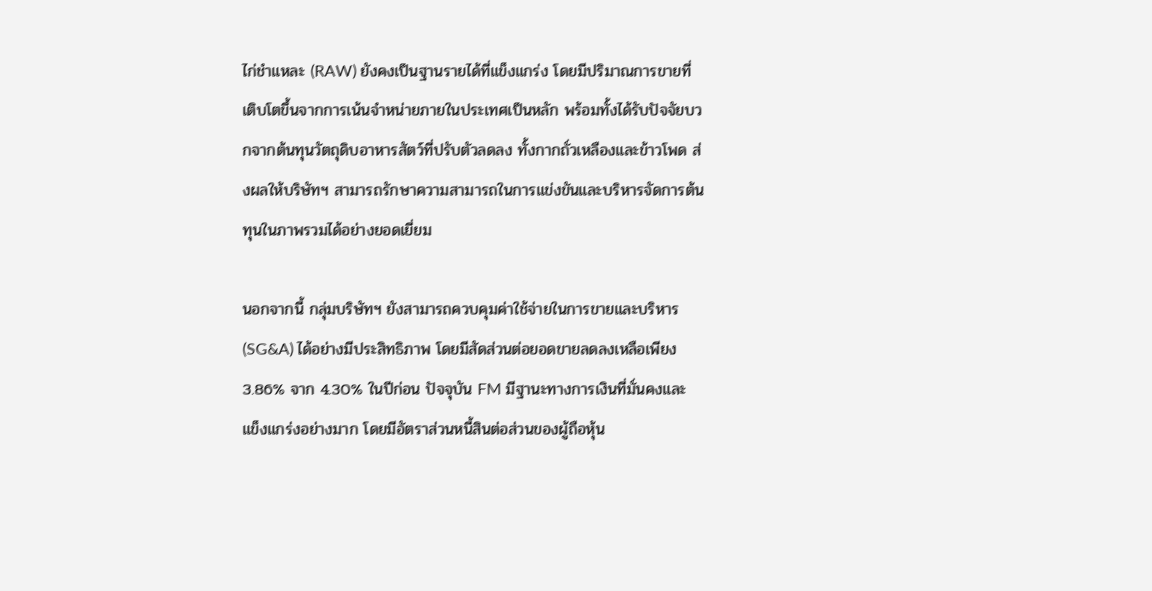ไก่ชำแหละ (RAW) ยังคงเป็นฐานรายได้ที่แข็งแกร่ง โดยมีปริมาณการขายที่เติบโตขึ้นจากการเน้นจำหน่ายภายในประเทศเป็นหลัก พร้อมทั้งได้รับปัจจัยบวกจากต้นทุนวัตถุดิบอาหารสัตว์ที่ปรับตัวลดลง ทั้งกากถั่วเหลืองและข้าวโพด ส่งผลให้บริษัทฯ สามารถรักษาความสามารถในการแข่งขันและบริหารจัดการต้นทุนในภาพรวมได้อย่างยอดเยี่ยม

นอกจากนี้ กลุ่มบริษัทฯ ยังสามารถควบคุมค่าใช้จ่ายในการขายและบริหาร (SG&A) ได้อย่างมีประสิทธิภาพ โดยมีสัดส่วนต่อยอดขายลดลงเหลือเพียง 3.86% จาก 4.30% ในปีก่อน ปัจจุบัน FM มีฐานะทางการเงินที่มั่นคงและแข็งแกร่งอย่างมาก โดยมีอัตราส่วนหนี้สินต่อส่วนของผู้ถือหุ้น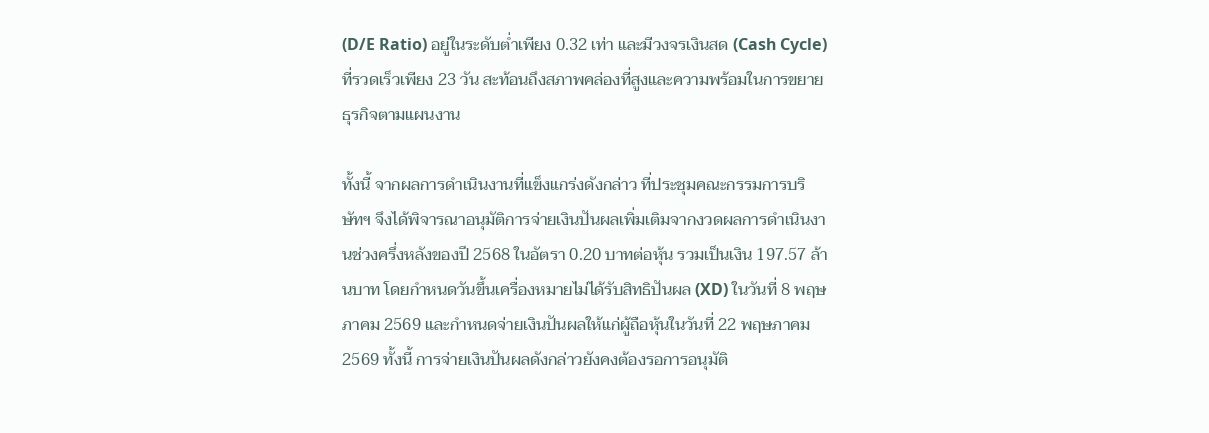(D/E Ratio) อยู่ในระดับต่ำเพียง 0.32 เท่า และมีวงจรเงินสด (Cash Cycle) ที่รวดเร็วเพียง 23 วัน สะท้อนถึงสภาพคล่องที่สูงและความพร้อมในการขยายธุรกิจตามแผนงาน

ทั้งนี้ จากผลการดำเนินงานที่แข็งแกร่งดังกล่าว ที่ประชุมคณะกรรมการบริษัทฯ จึงได้พิจารณาอนุมัติการจ่ายเงินปันผลเพิ่มเติมจากงวดผลการดำเนินงานช่วงครึ่งหลังของปี 2568 ในอัตรา 0.20 บาทต่อหุ้น รวมเป็นเงิน 197.57 ล้านบาท โดยกำหนดวันขึ้นเครื่องหมายไม่ได้รับสิทธิปันผล (XD) ในวันที่ 8 พฤษภาคม 2569 และกำหนดจ่ายเงินปันผลให้แก่ผู้ถือหุ้นในวันที่ 22 พฤษภาคม 2569 ทั้งนี้ การจ่ายเงินปันผลดังกล่าวยังคงต้องรอการอนุมัติ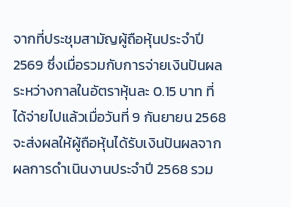จากที่ประชุมสามัญผู้ถือหุ้นประจำปี 2569 ซึ่งเมื่อรวมกับการจ่ายเงินปันผลระหว่างกาลในอัตราหุ้นละ 0.15 บาท ที่ได้จ่ายไปแล้วเมื่อวันที่ 9 กันยายน 2568 จะส่งผลให้ผู้ถือหุ้นได้รับเงินปันผลจากผลการดำเนินงานประจำปี 2568 รวม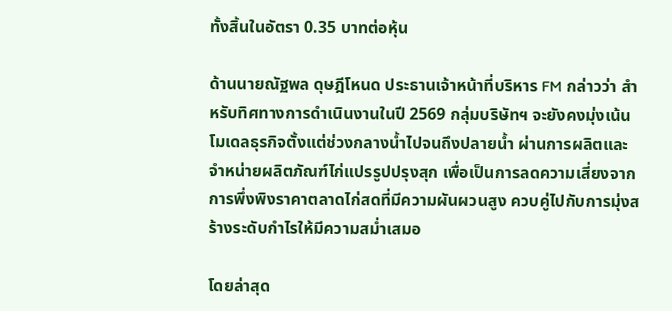ทั้งสิ้นในอัตรา 0.35 บาทต่อหุ้น

ด้านนายณัฐพล ดุษฎีโหนด ประธานเจ้าหน้าที่บริหาร FM กล่าวว่า สำหรับทิศทางการดำเนินงานในปี 2569 กลุ่มบริษัทฯ จะยังคงมุ่งเน้นโมเดลธุรกิจตั้งแต่ช่วงกลางน้ำไปจนถึงปลายน้ำ ผ่านการผลิตและจำหน่ายผลิตภัณฑ์ไก่แปรรูปปรุงสุก เพื่อเป็นการลดความเสี่ยงจากการพึ่งพิงราคาตลาดไก่สดที่มีความผันผวนสูง ควบคู่ไปกับการมุ่งสร้างระดับกำไรให้มีความสม่ำเสมอ

โดยล่าสุด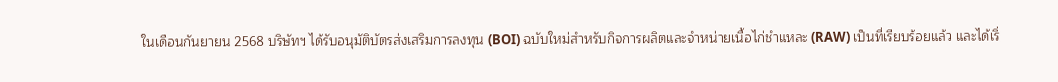ในเดือนกันยายน 2568 บริษัทฯ ได้รับอนุมัติบัตรส่งเสริมการลงทุน (BOI) ฉบับใหม่สำหรับกิจการผลิตและจำหน่ายเนื้อไก่ชำแหละ (RAW) เป็นที่เรียบร้อยแล้ว และได้เริ่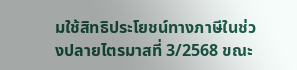มใช้สิทธิประโยชน์ทางภาษีในช่วงปลายไตรมาสที่ 3/2568 ขณะ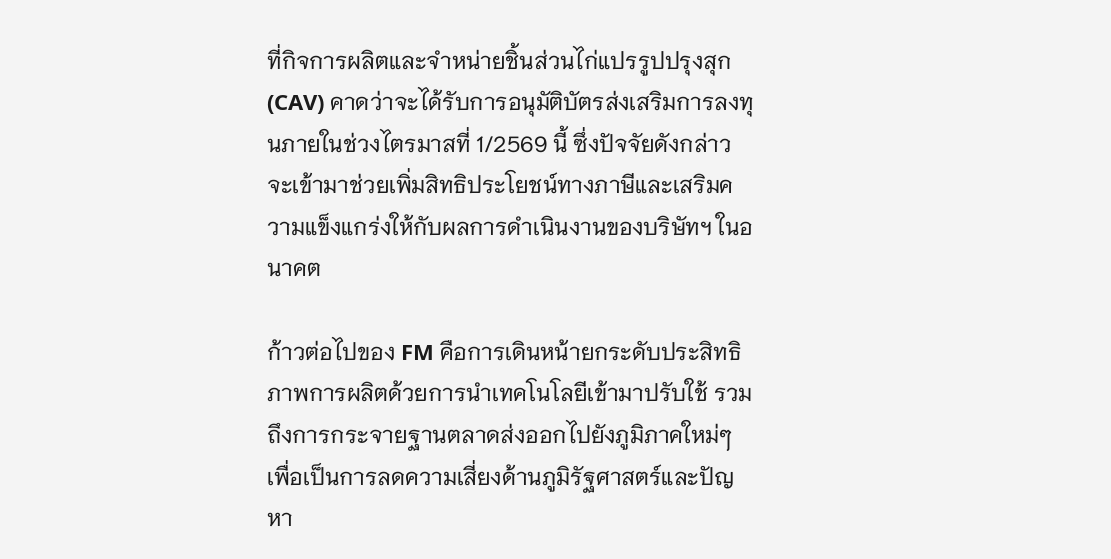ที่กิจการผลิตและจำหน่ายชิ้นส่วนไก่แปรรูปปรุงสุก (CAV) คาดว่าจะได้รับการอนุมัติบัตรส่งเสริมการลงทุนภายในช่วงไตรมาสที่ 1/2569 นี้ ซึ่งปัจจัยดังกล่าวจะเข้ามาช่วยเพิ่มสิทธิประโยชน์ทางภาษีและเสริมความแข็งแกร่งให้กับผลการดำเนินงานของบริษัทฯ ในอนาคต

ก้าวต่อไปของ FM คือการเดินหน้ายกระดับประสิทธิภาพการผลิตด้วยการนำเทคโนโลยีเข้ามาปรับใช้ รวมถึงการกระจายฐานตลาดส่งออกไปยังภูมิภาคใหม่ๆ เพื่อเป็นการลดความเสี่ยงด้านภูมิรัฐศาสตร์และปัญหา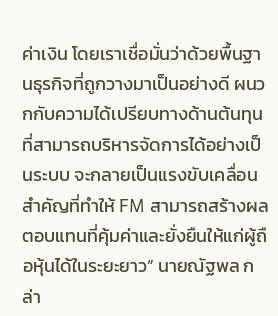ค่าเงิน โดยเราเชื่อมั่นว่าด้วยพื้นฐานธุรกิจที่ถูกวางมาเป็นอย่างดี ผนวกกับความได้เปรียบทางด้านต้นทุนที่สามารถบริหารจัดการได้อย่างเป็นระบบ จะกลายเป็นแรงขับเคลื่อนสำคัญที่ทำให้ FM สามารถสร้างผลตอบแทนที่คุ้มค่าและยั่งยืนให้แก่ผู้ถือหุ้นได้ในระยะยาว” นายณัฐพล กล่า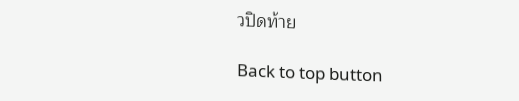วปิดท้าย

Back to top button